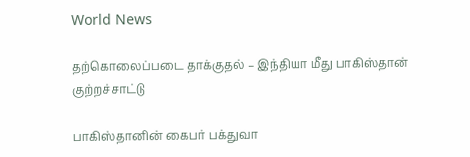World News

தற்கொலைப்படை தாக்குதல் – இந்தியா மீது பாகிஸ்தான் குற்றச்சாட்டு

பாகிஸ்தானின் கைபர் பக்துவா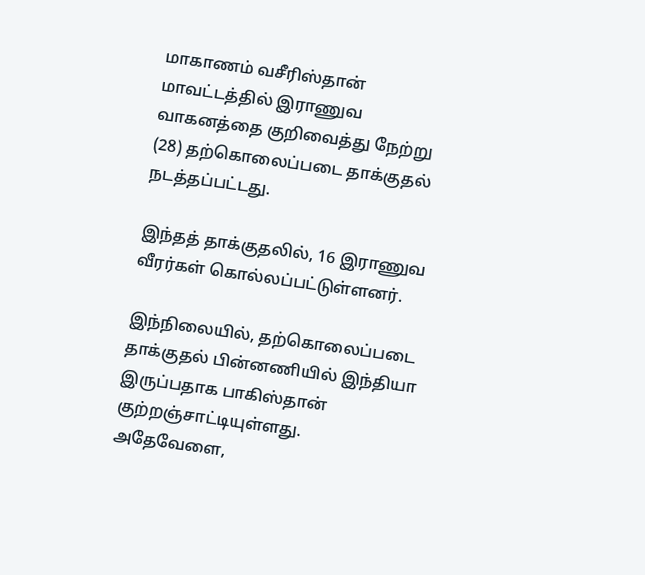மாகாணம் வசீரிஸ்தான் மாவட்டத்தில் இராணுவ வாகனத்தை குறிவைத்து நேற்று (28) தற்கொலைப்படை தாக்குதல் நடத்தப்பட்டது.

இந்தத் தாக்குதலில், 16 இராணுவ வீரர்கள் கொல்லப்பட்டுள்ளனர்.

இந்நிலையில், தற்கொலைப்படை தாக்குதல் பின்னணியில் இந்தியா இருப்பதாக பாகிஸ்தான் குற்றஞ்சாட்டியுள்ளது. அதேவேளை,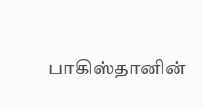பாகிஸ்தானின்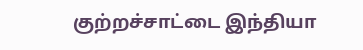குற்றச்சாட்டை இந்தியா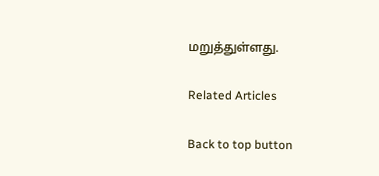மறுத்துள்ளது.

Related Articles

Back to top button